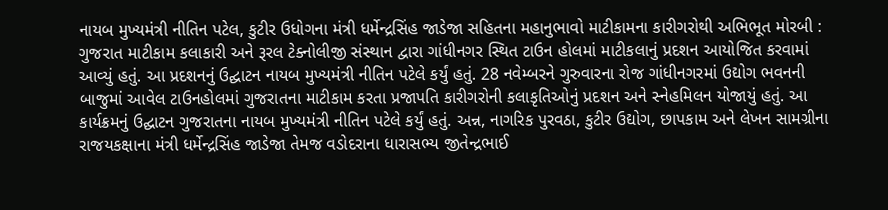નાયબ મુખ્યમંત્રી નીતિન પટેલ, કુટીર ઉધોગના મંત્રી ધર્મેન્દ્રસિંહ જાડેજા સહિતના મહાનુભાવો માટીકામના કારીગરોથી અભિભૂત મોરબી : ગુજરાત માટીકામ કલાકારી અને રૂરલ ટેક્નોલીજી સંસ્થાન દ્વારા ગાંધીનગર સ્થિત ટાઉન હોલમાં માટીકલાનું પ્રદશન આયોજિત કરવામાં આવ્યું હતું. આ પ્રદશનનું ઉદ્ઘાટન નાયબ મુખ્યમંત્રી નીતિન પટેલે કર્યું હતું. 28 નવેમ્બરને ગુરુવારના રોજ ગાંધીનગરમાં ઉદ્યોગ ભવનની બાજુમાં આવેલ ટાઉનહોલમાં ગુજરાતના માટીકામ કરતા પ્રજાપતિ કારીગરોની કલાકૃતિઓનું પ્રદશન અને સ્નેહમિલન યોજાયું હતું. આ કાર્યક્રમનું ઉદ્ઘાટન ગુજરાતના નાયબ મુખ્યમંત્રી નીતિન પટેલે કર્યું હતું. અન્ન, નાગરિક પુરવઠા, કુટીર ઉદ્યોગ, છાપકામ અને લેખન સામગ્રીના રાજયકક્ષાના મંત્રી ધર્મેન્દ્રસિંહ જાડેજા તેમજ વડોદરાના ધારાસભ્ય જીતેન્દ્રભાઈ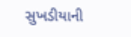સુખડીયાની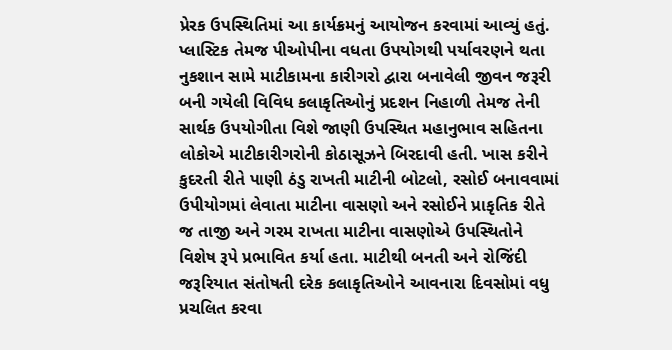પ્રેરક ઉપસ્થિતિમાં આ કાર્યક્રમનું આયોજન કરવામાં આવ્યું હતું. પ્લાસ્ટિક તેમજ પીઓપીના વધતા ઉપયોગથી પર્યાવરણને થતા નુકશાન સામે માટીકામના કારીગરો દ્વારા બનાવેલી જીવન જરૂરી બની ગયેલી વિવિધ કલાકૃતિઓનું પ્રદશન નિહાળી તેમજ તેની સાર્થક ઉપયોગીતા વિશે જાણી ઉપસ્થિત મહાનુભાવ સહિતના લોકોએ માટીકારીગરોની કોઠાસૂઝને બિરદાવી હતી. ખાસ કરીને કુદરતી રીતે પાણી ઠંડુ રાખતી માટીની બોટલો, રસોઈ બનાવવામાં ઉપીયોગમાં લેવાતા માટીના વાસણો અને રસોઈને પ્રાકૃતિક રીતે જ તાજી અને ગરમ રાખતા માટીના વાસણોએ ઉપસ્થિતોને વિશેષ રૂપે પ્રભાવિત કર્યા હતા. માટીથી બનતી અને રોજિંદી જરૂરિયાત સંતોષતી દરેક કલાકૃતિઓને આવનારા દિવસોમાં વધુ પ્રચલિત કરવા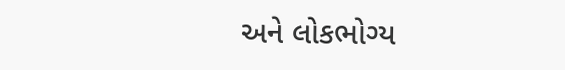અને લોકભોગ્ય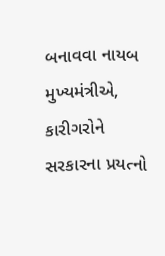બનાવવા નાયબ મુખ્યમંત્રીએ, કારીગરોને સરકારના પ્રયત્નો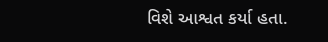વિશે આશ્વત કર્યા હતા.